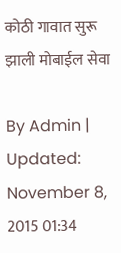कोठी गावात सुरू झाली मोबाईल सेवा

By Admin | Updated: November 8, 2015 01:34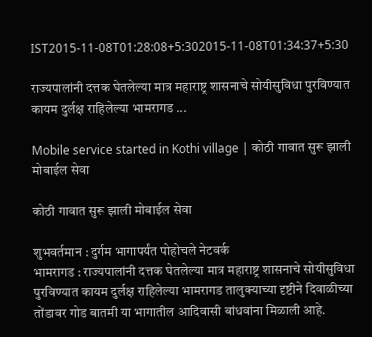IST2015-11-08T01:28:08+5:302015-11-08T01:34:37+5:30

राज्यपालांनी दत्तक घेतलेल्या मात्र महाराष्ट्र शासनाचे सोयीसुविधा पुरविण्यात कायम दुर्लक्ष राहिलेल्या भामरागड ...

Mobile service started in Kothi village | कोठी गावात सुरू झाली मोबाईल सेवा

कोठी गावात सुरू झाली मोबाईल सेवा

शुभवर्तमान : दुर्गम भागापर्यंत पोहोचले नेटवर्क
भामरागड : राज्यपालांनी दत्तक घेतलेल्या मात्र महाराष्ट्र शासनाचे सोयीसुविधा पुरविण्यात कायम दुर्लक्ष राहिलेल्या भामरागड तालुक्याच्या दृष्टीने दिवाळीच्या तोंडावर गोड बातमी या भागातील आदिवासी बांधवांना मिळाली आहे.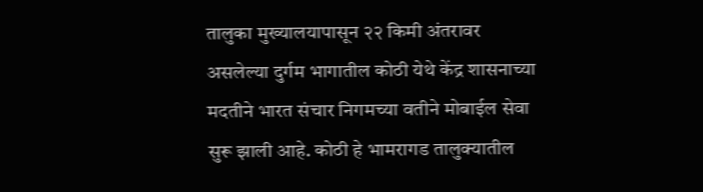तालुका मुख्यालयापासून २२ किमी अंतरावर असलेल्या दुर्गम भागातील कोठी येथे केंद्र शासनाच्या मदतीने भारत संचार निगमच्या वतीने मोबाईल सेवा सुरू झाली आहे. कोठी हे भामरागड तालुक्यातील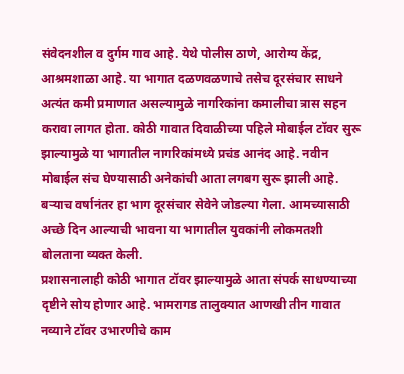संवेदनशील व दुर्गम गाव आहे. येथे पोलीस ठाणे, आरोग्य केंद्र, आश्रमशाळा आहे. या भागात दळणवळणाचे तसेच दूरसंचार साधने अत्यंत कमी प्रमाणात असल्यामुळे नागरिकांना कमालीचा त्रास सहन करावा लागत होता. कोठी गावात दिवाळीच्या पहिले मोबाईल टॉवर सुरू झाल्यामुळे या भागातील नागरिकांमध्ये प्रचंड आनंद आहे. नवीन मोबाईल संच घेण्यासाठी अनेकांची आता लगबग सुरू झाली आहे. बऱ्याच वर्षानंतर हा भाग दूरसंचार सेवेने जोडल्या गेला. आमच्यासाठी अच्छे दिन आल्याची भावना या भागातील युवकांनी लोकमतशी बोलताना व्यक्त केली.
प्रशासनालाही कोठी भागात टॉवर झाल्यामुळे आता संपर्क साधण्याच्या दृष्टीने सोय होणार आहे. भामरागड तालुक्यात आणखी तीन गावात नव्याने टॉवर उभारणीचे काम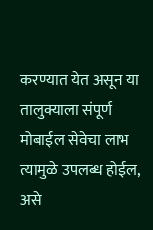करण्यात येत असून या तालुक्याला संपूर्ण मोबाईल सेवेचा लाभ त्यामुळे उपलब्ध होईल, असे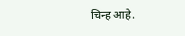चिन्ह आहे.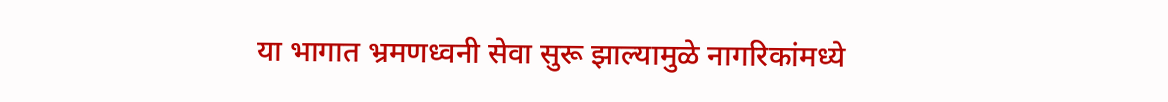या भागात भ्रमणध्वनी सेवा सुरू झाल्यामुळे नागरिकांमध्ये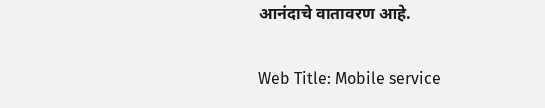आनंदाचे वातावरण आहे.

Web Title: Mobile service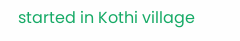started in Kothi village